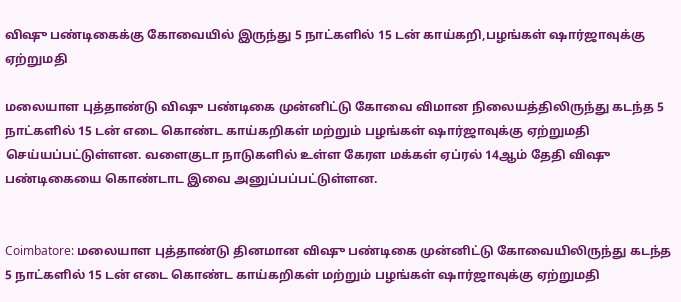விஷு பண்டிகைக்கு கோவையில் இருந்து 5 நாட்களில் 15 டன் காய்கறி,பழங்கள் ஷார்ஜாவுக்கு ஏற்றுமதி

மலையாள புத்தாண்டு விஷு பண்டிகை முன்னிட்டு கோவை விமான நிலையத்திலிருந்து கடந்த 5 நாட்களில் 15 டன் எடை கொண்ட காய்கறிகள் மற்றும் பழங்கள் ஷார்ஜாவுக்கு ஏற்றுமதி செய்யப்பட்டுள்ளன. வளைகுடா நாடுகளில் உள்ள கேரள மக்கள் ஏப்ரல் 14ஆம் தேதி விஷு பண்டிகையை கொண்டாட இவை அனுப்பப்பட்டுள்ளன.


Coimbatore: மலையாள புத்தாண்டு தினமான விஷு பண்டிகை முன்னிட்டு கோவையிலிருந்து கடந்த 5 நாட்களில் 15 டன் எடை கொண்ட காய்கறிகள் மற்றும் பழங்கள் ஷார்ஜாவுக்கு ஏற்றுமதி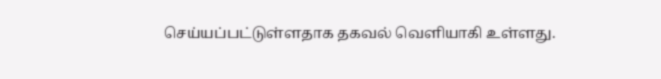செய்யப்பட்டுள்ளதாக தகவல் வெளியாகி உள்ளது.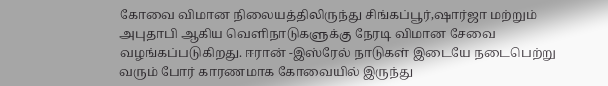கோவை விமான நிலையத்திலிருந்து சிங்கப்பூர்,ஷார்ஜா மற்றும் அபுதாபி ஆகிய வெளிநாடுகளுக்கு நேரடி விமான சேவை வழங்கப்படுகிறது. ஈரான் -இஸ்ரேல் நாடுகள் இடையே நடைபெற்று வரும் போர் காரணமாக கோவையில் இருந்து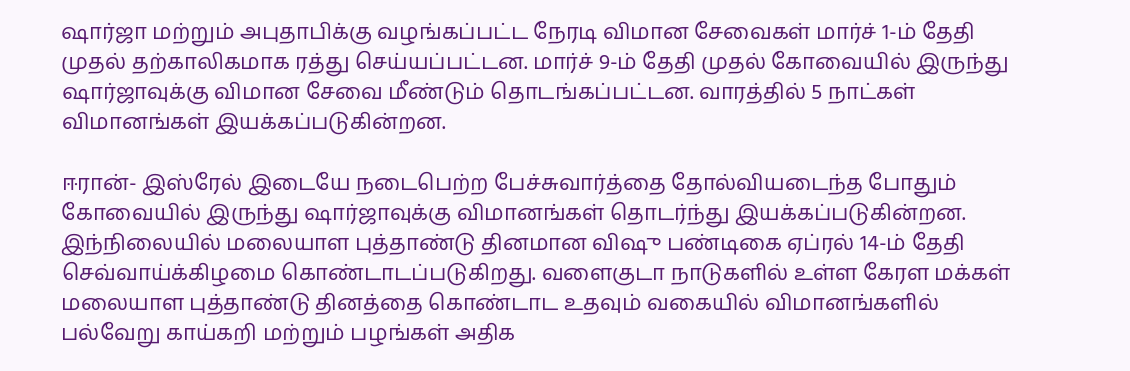ஷார்ஜா மற்றும் அபுதாபிக்கு வழங்கப்பட்ட நேரடி விமான சேவைகள் மார்ச் 1-ம் தேதி முதல் தற்காலிகமாக ரத்து செய்யப்பட்டன. மார்ச் 9-ம் தேதி முதல் கோவையில் இருந்து ஷார்ஜாவுக்கு விமான சேவை மீண்டும் தொடங்கப்பட்டன. வாரத்தில் 5 நாட்கள் விமானங்கள் இயக்கப்படுகின்றன.

ஈரான்- இஸ்ரேல் இடையே நடைபெற்ற பேச்சுவார்த்தை தோல்வியடைந்த போதும் கோவையில் இருந்து ஷார்ஜாவுக்கு விமானங்கள் தொடர்ந்து இயக்கப்படுகின்றன. இந்நிலையில் மலையாள புத்தாண்டு தினமான விஷு பண்டிகை ஏப்ரல் 14-ம் தேதி செவ்வாய்க்கிழமை கொண்டாடப்படுகிறது. வளைகுடா நாடுகளில் உள்ள கேரள மக்கள் மலையாள புத்தாண்டு தினத்தை கொண்டாட உதவும் வகையில் விமானங்களில் பல்வேறு காய்கறி மற்றும் பழங்கள் அதிக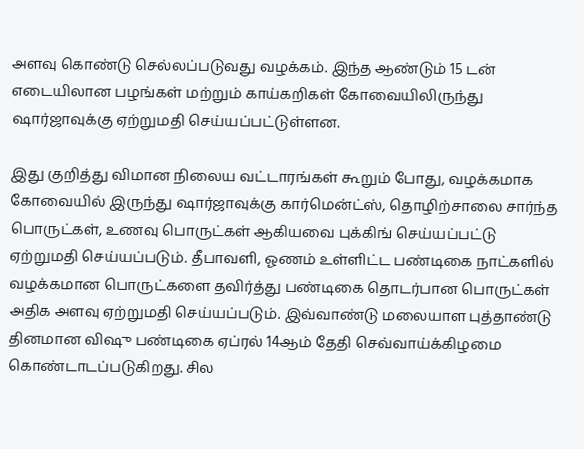அளவு கொண்டு செல்லப்படுவது வழக்கம். இந்த ஆண்டும் 15 டன் எடையிலான பழங்கள் மற்றும் காய்கறிகள் கோவையிலிருந்து ஷார்ஜாவுக்கு ஏற்றுமதி செய்யப்பட்டுள்ளன.

இது குறித்து விமான நிலைய வட்டாரங்கள் கூறும் போது, வழக்கமாக கோவையில் இருந்து ஷார்ஜாவுக்கு கார்மென்ட்ஸ், தொழிற்சாலை சார்ந்த பொருட்கள், உணவு பொருட்கள் ஆகியவை புக்கிங் செய்யப்பட்டு ஏற்றுமதி செய்யப்படும். தீபாவளி, ஓணம் உள்ளிட்ட பண்டிகை நாட்களில் வழக்கமான பொருட்களை தவிர்த்து பண்டிகை தொடர்பான பொருட்கள் அதிக அளவு ஏற்றுமதி செய்யப்படும். இவ்வாண்டு மலையாள புத்தாண்டு தினமான விஷு பண்டிகை ஏப்ரல் 14ஆம் தேதி செவ்வாய்க்கிழமை கொண்டாடப்படுகிறது. சில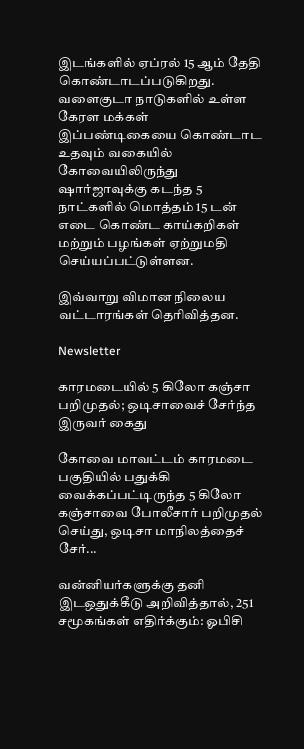இடங்களில் ஏப்ரல் 15 ஆம் தேதி கொண்டாடப்படுகிறது. வளைகுடா நாடுகளில் உள்ள கேரள மக்கள் இப்பண்டிகையை கொண்டாட உதவும் வகையில் கோவையிலிருந்து ஷார்ஜாவுக்கு கடந்த 5 நாட்களில் மொத்தம் 15 டன் எடை கொண்ட காய்கறிகள் மற்றும் பழங்கள் ஏற்றுமதி செய்யப்பட்டுள்ளன.

இவ்வாறு விமான நிலைய வட்டாரங்கள் தெரிவித்தன.

Newsletter

காரமடையில் 5 கிலோ கஞ்சா பறிமுதல்; ஒடிசாவைச் சேர்ந்த இருவர் கைது

கோவை மாவட்டம் காரமடை பகுதியில் பதுக்கி வைக்கப்பட்டிருந்த 5 கிலோ கஞ்சாவை போலீசார் பறிமுதல் செய்து, ஒடிசா மாநிலத்தைச் சேர்...

வன்னியர்களுக்கு தனி இடஒதுக்கீடு அறிவித்தால், 251 சமூகங்கள் எதிர்க்கும்: ஓபிசி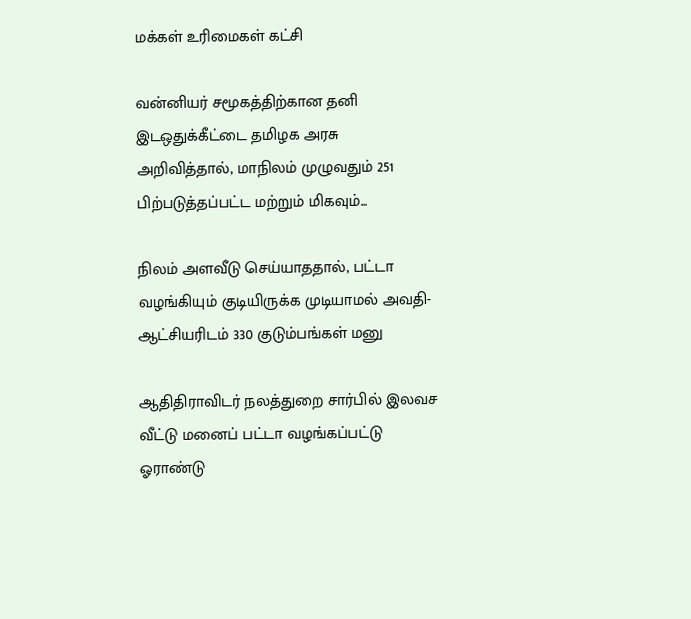மக்கள் உரிமைகள் கட்சி

வன்னியர் சமூகத்திற்கான தனி இடஒதுக்கீட்டை தமிழக அரசு அறிவித்தால், மாநிலம் முழுவதும் 251 பிற்படுத்தப்பட்ட மற்றும் மிகவும்...

நிலம் அளவீடு செய்யாததால், பட்டா வழங்கியும் குடியிருக்க முடியாமல் அவதி- ஆட்சியரிடம் 330 குடும்பங்கள் மனு

ஆதிதிராவிடர் நலத்துறை சார்பில் இலவச வீட்டு மனைப் பட்டா வழங்கப்பட்டு ஓராண்டு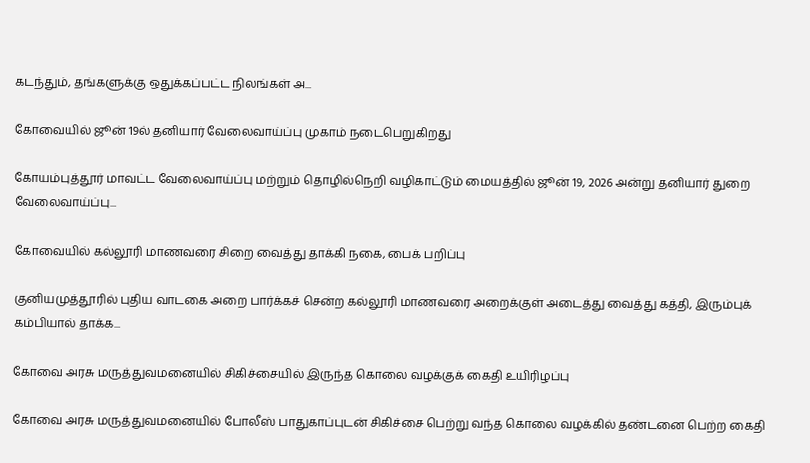கடந்தும், தங்களுக்கு ஒதுக்கப்பட்ட நிலங்கள் அ...

கோவையில் ஜூன் 19ல் தனியார் வேலைவாய்ப்பு முகாம் நடைபெறுகிறது

கோயம்புத்தூர் மாவட்ட வேலைவாய்ப்பு மற்றும் தொழில்நெறி வழிகாட்டும் மையத்தில் ஜூன் 19, 2026 அன்று தனியார் துறை வேலைவாய்ப்பு...

கோவையில் கல்லூரி மாணவரை சிறை வைத்து தாக்கி நகை, பைக் பறிப்பு

குனியமுத்தூரில் புதிய வாடகை அறை பார்க்கச் சென்ற கல்லூரி மாணவரை அறைக்குள் அடைத்து வைத்து கத்தி, இரும்புக் கம்பியால் தாக்க...

கோவை அரசு மருத்துவமனையில் சிகிச்சையில் இருந்த கொலை வழக்குக் கைதி உயிரிழப்பு

கோவை அரசு மருத்துவமனையில் போலீஸ் பாதுகாப்புடன் சிகிச்சை பெற்று வந்த கொலை வழக்கில் தண்டனை பெற்ற கைதி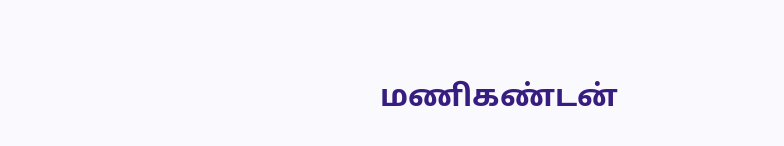மணிகண்டன்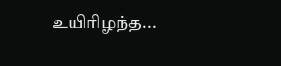உயிரிழந்த...